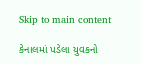Skip to main content

કેનાલમાં પડેલા યુવકનો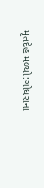મૃતદેહ મળ્યો:ગોધરાના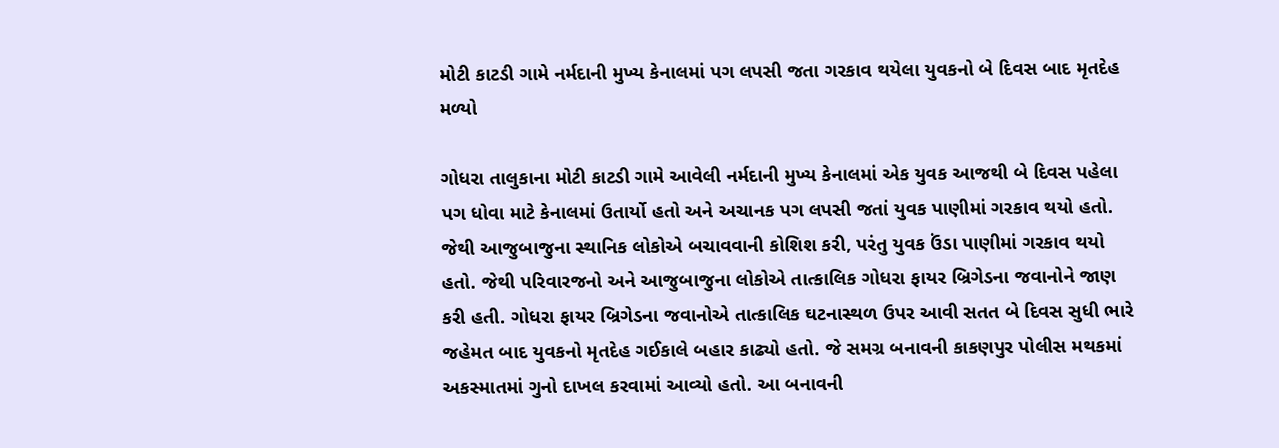મોટી કાટડી ગામે નર્મદાની મુખ્ય કેનાલમાં પગ લપસી જતા ગરકાવ થયેલા યુવકનો બે દિવસ બાદ મૃતદેહ મળ્યો

ગોધરા તાલુકાના મોટી કાટડી ગામે આવેલી નર્મદાની મુખ્ય કેનાલમાં એક યુવક આજથી બે દિવસ પહેલા પગ ધોવા માટે કેનાલમાં ઉતાર્યો હતો અને અચાનક પગ લપસી જતાં યુવક પાણીમાં ગરકાવ થયો હતો. જેથી આજુબાજુના સ્થાનિક લોકોએ બચાવવાની કોશિશ કરી, પરંતુ યુવક ઉંડા પાણીમાં ગરકાવ થયો હતો. જેથી પરિવારજનો અને આજુબાજુના લોકોએ તાત્કાલિક ગોધરા ફાયર બ્રિગેડના જવાનોને જાણ કરી હતી. ગોધરા ફાયર બ્રિગેડના જવાનોએ તાત્કાલિક ઘટનાસ્થળ ઉપર આવી સતત બે દિવસ સુધી ભારે જહેમત બાદ યુવકનો મૃતદેહ ગઈકાલે બહાર કાઢ્યો હતો. જે સમગ્ર બનાવની કાકણપુર પોલીસ મથકમાં અકસ્માતમાં ગુનો દાખલ કરવામાં આવ્યો હતો. આ બનાવની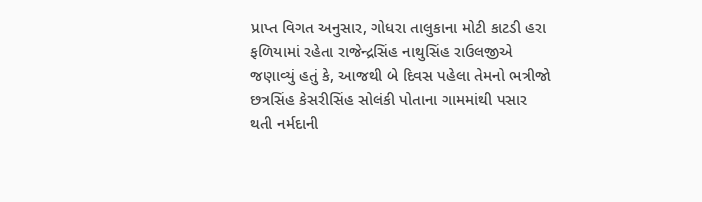પ્રાપ્ત વિગત અનુસાર, ગોધરા તાલુકાના મોટી કાટડી હરા ફળિયામાં રહેતા રાજેન્દ્રસિંહ નાથુસિંહ રાઉલજીએ જણાવ્યું હતું કે, આજથી બે દિવસ પહેલા તેમનો ભત્રીજો છત્રસિંહ કેસરીસિંહ સોલંકી પોતાના ગામમાંથી પસાર થતી નર્મદાની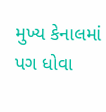મુખ્ય કેનાલમાં પગ ધોવા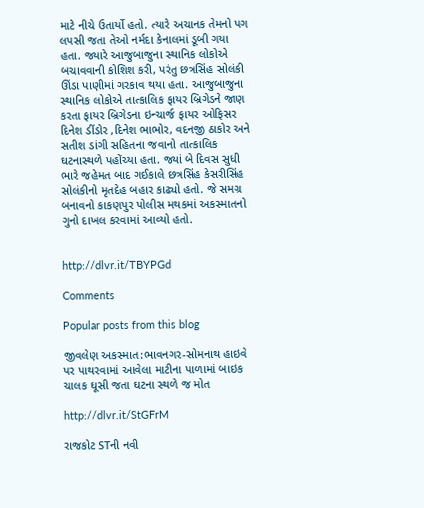માટે નીચે ઉતાર્યો હતો. ત્યારે અચાનક તેમનો પગ લપસી જતા તેઓ નર્મદા કેનાલમાં ડૂબી ગયા હતા. જ્યારે આજુબાજુના સ્થાનિક લોકોએ બચાવવાની કોશિશ કરી, પરંતુ છત્રસિંહ સોલંકી ઊંડા પાણીમાં ગરકાવ થયા હતા. આજુબાજુના સ્થાનિક લોકોએ તાત્કાલિક ફાયર બ્રિગેડને જાણ કરતા ફાયર બ્રિગેડના ઇન્ચાર્જ ફાયર ઓફિસર દિનેશ ડીંડોર ,દિનેશ ભાભોર, વદનજી ઠાકોર અને સતીશ ડાંગી સહિતના જવાનો તાત્કાલિક ઘટનાસ્થળે પહોંચ્યા હતા. જ્યાં બે દિવસ સુધી ભારે જહેમત બાદ ગઈકાલે છત્રસિંહ કેસરીસિંહ સોલંકીનો મૃતદેહ બહાર કાઢ્યો હતો. જે સમગ્ર બનાવનો કાકણપુર પોલીસ મથકમાં અકસ્માતનો ગુનો દાખલ કરવામાં આવ્યો હતો.


http://dlvr.it/TBYPGd

Comments

Popular posts from this blog

જીવલેણ અકસ્માત:ભાવનગર-સોમનાથ હાઇવે પર પાથરવામાં આવેલા માટીના પાળામાં બાઇક ચાલક ઘૂસી જતા ઘટના સ્થળે જ મોત

http://dlvr.it/StGFrM

રાજકોટ STની નવી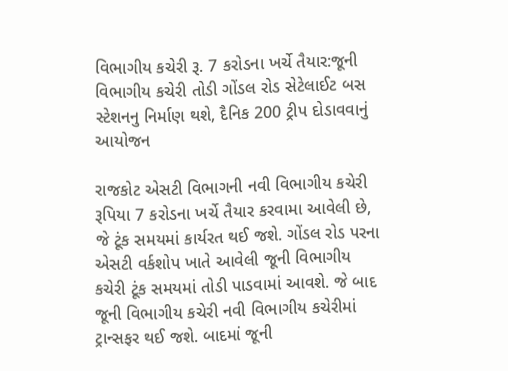વિભાગીય કચેરી રૂ. 7 કરોડના ખર્ચે તૈયાર:જૂની વિભાગીય કચેરી તોડી ગોંડલ રોડ સેટેલાઈટ બસ સ્ટેશનનુ નિર્માણ થશે, દૈનિક 200 ટ્રીપ દોડાવવાનું આયોજન

રાજકોટ એસટી વિભાગની નવી વિભાગીય કચેરી રૂપિયા 7 કરોડના ખર્ચે તૈયાર કરવામા આવેલી છે, જે ટૂંક સમયમાં કાર્યરત થઈ જશે. ગોંડલ રોડ પરના એસટી વર્કશોપ ખાતે આવેલી જૂની વિભાગીય કચેરી ટૂંક સમયમાં તોડી પાડવામાં આવશે. જે બાદ જૂની વિભાગીય કચેરી નવી વિભાગીય કચેરીમાં ટ્રાન્સફર થઈ જશે. બાદમાં જૂની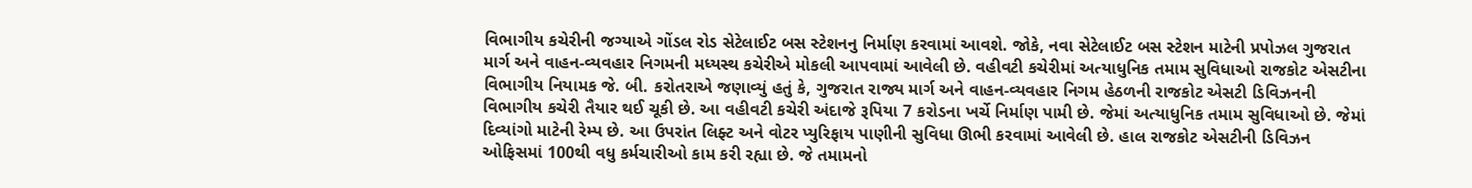વિભાગીય કચેરીની જગ્યાએ ગોંડલ રોડ સેટેલાઈટ બસ સ્ટેશનનુ નિર્માણ કરવામાં આવશે. જોકે, નવા સેટેલાઈટ બસ સ્ટેશન માટેની પ્રપોઝલ ગુજરાત માર્ગ અને વાહન-વ્યવહાર નિગમની મધ્યસ્થ કચેરીએ મોકલી આપવામાં આવેલી છે. વહીવટી કચેરીમાં અત્યાધુનિક તમામ સુવિધાઓ રાજકોટ એસટીના વિભાગીય નિયામક જે. બી. કરોતરાએ જણાવ્યું હતું કે, ગુજરાત રાજ્ય માર્ગ અને વાહન-વ્યવહાર નિગમ હેઠળની રાજકોટ એસટી ડિવિઝનની વિભાગીય કચેરી તૈયાર થઈ ચૂકી છે. આ વહીવટી કચેરી અંદાજે રૂપિયા 7 કરોડના ખર્ચે નિર્માણ પામી છે. જેમાં અત્યાધુનિક તમામ સુવિધાઓ છે. જેમાં દિવ્યાંગો માટેની રેમ્પ છે. આ ઉપરાંત લિફ્ટ અને વોટર પ્યુરિફાય પાણીની સુવિધા ઊભી કરવામાં આવેલી છે. હાલ રાજકોટ એસટીની ડિવિઝન ઓફિસમાં 100થી વધુ કર્મચારીઓ કામ કરી રહ્યા છે. જે તમામનો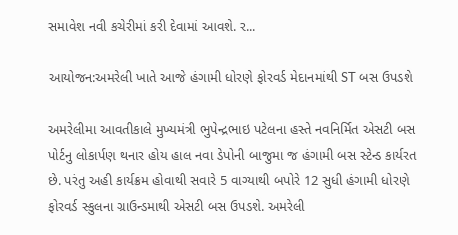સમાવેશ નવી કચેરીમાં કરી દેવામાં આવશે. ર...

આયોજન:અમરેલી ખાતે આજે હંગામી ધોરણે ફોરવર્ડ મેદાનમાંથી ST બસ ઉપડશે

અમરેલીમા આવતીકાલે મુખ્યમંત્રી ભુપેન્દ્રભાઇ પટેલના હસ્તે નવનિર્મિત એસટી બસ પોર્ટનુ લોકાર્પણ થનાર હોય હાલ નવા ડેપોની બાજુમા જ હંગામી બસ સ્ટેન્ડ કાર્યરત છે. પરંતુ અહી કાર્યક્રમ હોવાથી સવારે 5 વાગ્યાથી બપોરે 12 સુધી હંગામી ધોરણે ફોરવર્ડ સ્કુલના ગ્રાઉન્ડમાથી એસટી બસ ઉપડશે. અમરેલી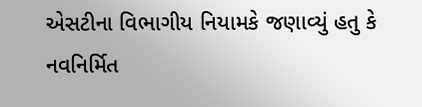એસટીના વિભાગીય નિયામકે જણાવ્યું હતુ કે નવનિર્મિત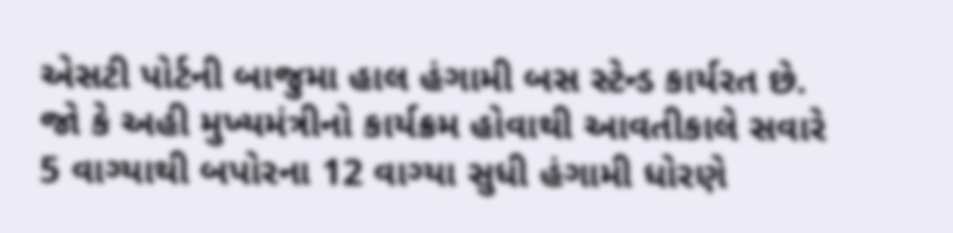એસટી પોર્ટની બાજુમા હાલ હંગામી બસ સ્ટેન્ડ કાર્યરત છે. જો કે અહી મુખ્યમંત્રીનો કાર્યક્રમ હોવાથી આવતીકાલે સવારે 5 વાગ્યાથી બપોરના 12 વાગ્યા સુધી હંગામી ધોરણે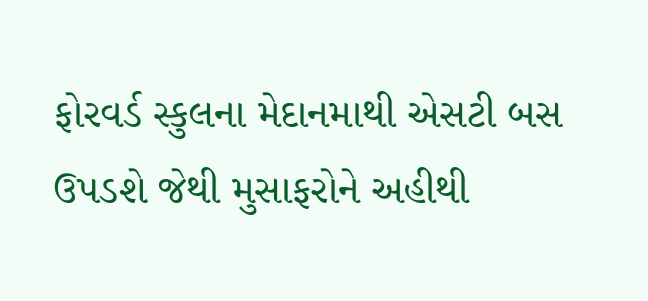ફોરવર્ડ સ્કુલના મેદાનમાથી એસટી બસ ઉપડશે જેથી મુસાફરોને અહીથી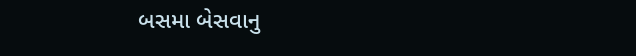બસમા બેસવાનુ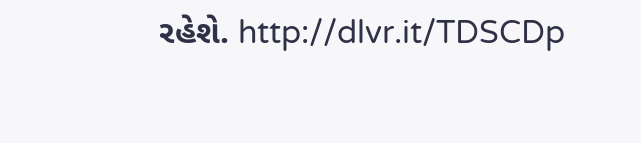રહેશે. http://dlvr.it/TDSCDp